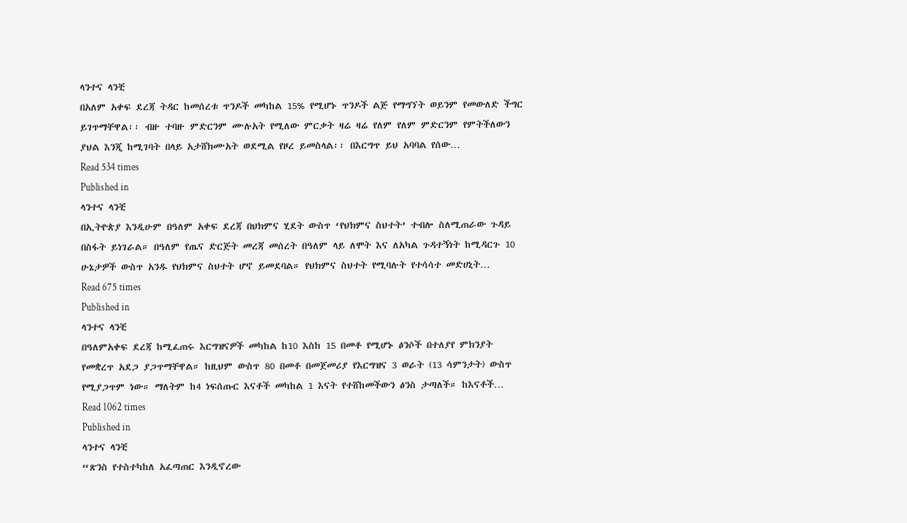ላንተና ላንቺ
በአለም አቀፍ ደረጃ ትዳር ከመሰረቱ ጥንዶች መካከል 15% የሚሆኑ ጥንዶች ልጅ የማግኘት ወይንም የመውለድ ችግር ይገጥማቸዋል፡፡ ብዙ ተባዙ ምድርንም ሙሉአት የሚለው ምርቃት ዛሬ ዛሬ የለም የለም ምድርንም የምትችለውን ያህል እንጂ ከሚገባት በላይ አታሸክሙአት ወደሚል የዞረ ይመስላል፡፡ በእርግጥ ይህ አባባል የሰው…
Read 534 times
Published in
ላንተና ላንቺ
በኢትዮጵያ እንዲሁም በዓለም አቀፍ ደረጃ በህክምና ሂደት ውስጥ ‘የህክምና ስህተት’ ተብሎ ስለሚጠራው ጉዳይ በስፋት ይነገራል። በዓለም የጤና ድርጅት መረጃ መሰረት በዓለም ላይ ለሞት እና ለአካል ጉዳተኝነት ከሚዳርጉ 10 ሁኔታዎች ውስጥ አንዱ የህክምና ስህተት ሆኖ ይመደባል። የህክምና ስህተት የሚባሉት የተሳሳተ መድሀኒት…
Read 675 times
Published in
ላንተና ላንቺ
በዓለምአቀፍ ደረጃ ከሚፈጠሩ እርግዝናዎች መካከል ከ10 እስከ 15 በመቶ የሚሆኑ ፅንሶች በተለያየ ምክንያት የመቋረጥ አደጋ ያጋጥማቸዋል። ከዚህም ውስጥ 80 በመቶ በመጀመሪያ የእርግዝና 3 ወራት (13 ሳምንታት) ውስጥ የሚያጋጥም ነው። ማለትም ከ4 ነፍሰጡር እናቶች መካከል 1 እናት የተሸከመችውን ፅንስ ታጣለች። ከእናቶች…
Read 1062 times
Published in
ላንተና ላንቺ
“ጽንስ የተስተካከለ አፈጣጠር እንዲኖረው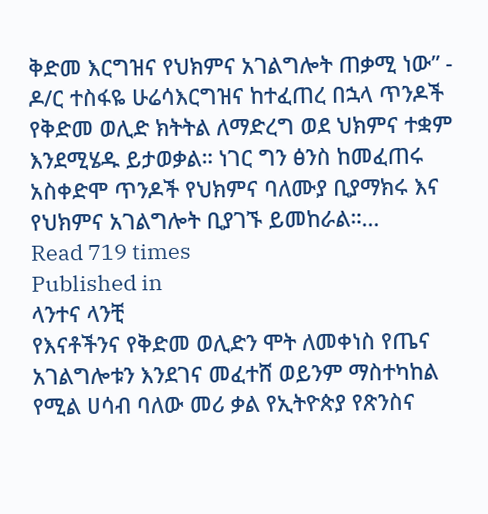ቅድመ እርግዝና የህክምና አገልግሎት ጠቃሚ ነው” - ዶ/ር ተስፋዬ ሁሬሳእርግዝና ከተፈጠረ በኋላ ጥንዶች የቅድመ ወሊድ ክትትል ለማድረግ ወደ ህክምና ተቋም እንደሚሄዱ ይታወቃል። ነገር ግን ፅንስ ከመፈጠሩ አስቀድሞ ጥንዶች የህክምና ባለሙያ ቢያማክሩ እና የህክምና አገልግሎት ቢያገኙ ይመከራል።…
Read 719 times
Published in
ላንተና ላንቺ
የእናቶችንና የቅድመ ወሊድን ሞት ለመቀነስ የጤና አገልግሎቱን እንደገና መፈተሸ ወይንም ማስተካከል የሚል ሀሳብ ባለው መሪ ቃል የኢትዮጵያ የጽንስና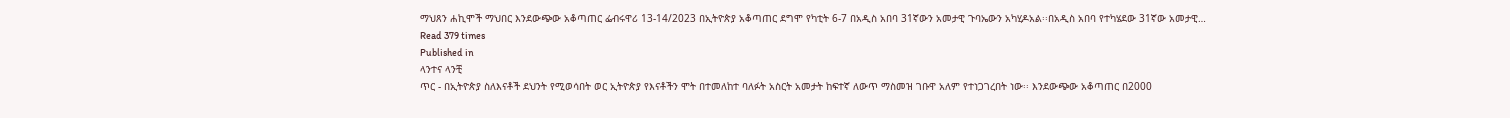ማህጸን ሐኪሞች ማህበር እንደውጭው አቆጣጠር ፌብሩዋሪ 13-14/2023 በኢትዮጵያ አቆጣጠር ደግሞ የካቲት 6-7 በአዲስ አበባ 31ኛውን አመታዊ ጉባኤውን አካሂዶአል፡፡በአዲስ አበባ የተካሄደው 31ኛው አመታዊ…
Read 379 times
Published in
ላንተና ላንቺ
ጥር - በኢትዮጵያ ስለእናቶች ደህንት የሚወሳበት ወር ኢትዮጵያ የእናቶችን ሞት በተመለከተ ባለፉት አስርት አመታት ከፍተኛ ለውጥ ማስመዝ ገቡዋ አለም የተነጋገረበት ነው፡፡ እንደውጭው አቆጣጠር በ2000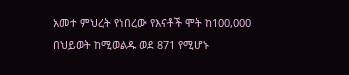አመተ ምህረት የነበረው የእናቶች ሞት ከ100,000 በህይወት ከሚወልዱ ወደ 871 የሚሆኑ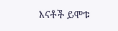እናቶች ይሞቱ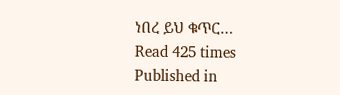ነበረ ይህ ቁጥር…
Read 425 times
Published in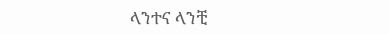ላንተና ላንቺ